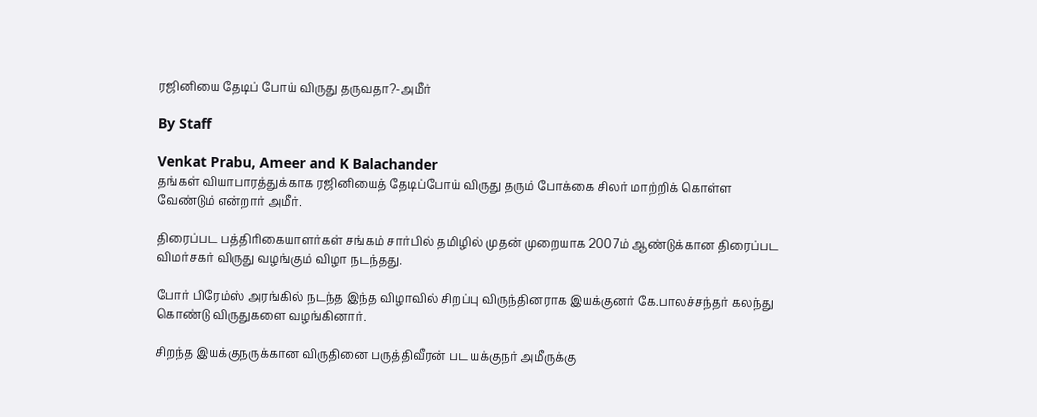ரஜினியை தேடிப் போய் விருது தருவதா?-அமீர்

By Staff

Venkat Prabu, Ameer and K Balachander
தங்கள் வியாபாரத்துக்காக ரஜினியைத் தேடிப்போய் விருது தரும் போக்கை சிலர் மாற்றிக் கொள்ள வேண்டும் என்றார் அமீர்.

திரைப்பட பத்திரிகையாளர்கள் சங்கம் சார்பில் தமிழில் முதன் முறையாக 2007ம் ஆண்டுக்கான திரைப்பட விமர்சகர் விருது வழங்கும் விழா நடந்தது.

போர் பிரேம்ஸ் அரங்கில் நடந்த இந்த விழாவில் சிறப்பு விருந்தினராக இயக்குனர் கே.பாலச்சந்தர் கலந்து கொண்டு விருதுகளை வழங்கினார்.

சிறந்த இயக்குநருக்கான விருதினை பருத்திவீரன் பட யக்குநர் அமீருக்கு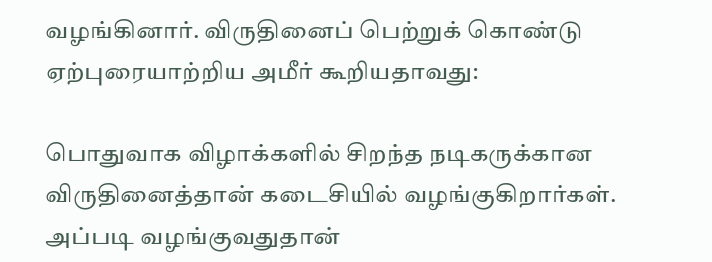வழங்கினார். விருதினைப் பெற்றுக் கொண்டு ஏற்புரையாற்றிய அமீர் கூறியதாவது:

பொதுவாக விழாக்களில் சிறந்த நடிகருக்கான விருதினைத்தான் கடைசியில் வழங்குகிறார்கள். அப்படி வழங்குவதுதான்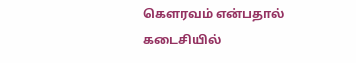கெளரவம் என்பதால் கடைசியில்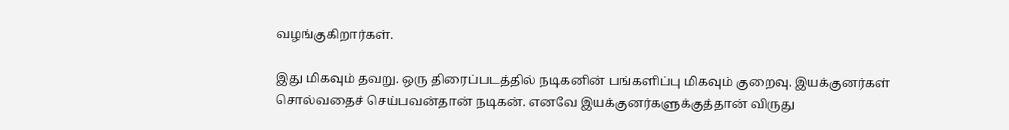வழங்குகிறார்கள்.

இது மிகவும் தவறு. ஒரு திரைப்படத்தில் நடிகனின் பங்களிப்பு மிகவும் குறைவு. இயக்குனர்கள் சொல்வதைச் செய்பவன்தான் நடிகன். எனவே இயக்குனர்களுக்குத்தான் விருது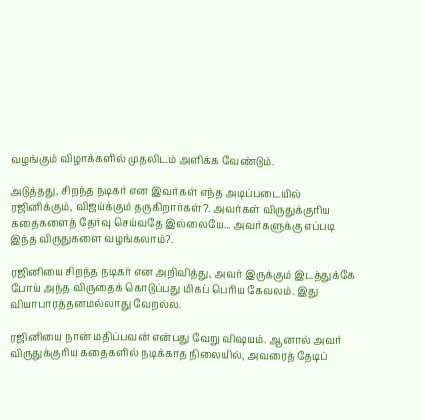வழங்கும் விழாக்களில் முதலிடம் அளிக்க வேண்டும்.

அடுத்தது, சிறந்த நடிகர் என இவர்கள் எந்த அடிப்படையில் ரஜினிக்கும், விஜய்க்கும் தருகிறார்கள்?. அவர்கள் விருதுக்குரிய கதைகளைத் தேர்வு செய்வதே இல்லையே... அவர்களுக்கு எப்படி இந்த விருதுகளை வழங்கலாம்?.

ரஜினியை சிறந்த நடிகர் என அறிவித்து, அவர் இருக்கும் இடத்துக்கே போய் அந்த விருதைக் கொடுப்பது மிகப் பெரிய கேவலம். இது வியாபாரத்தனமல்லாது வேறல்ல.

ரஜினியை நான் மதிப்பவன் என்பது வேறு விஷயம். ஆனால் அவர் விருதுக்குரிய கதைகளில் நடிக்காத நிலையில், அவரைத் தேடிப்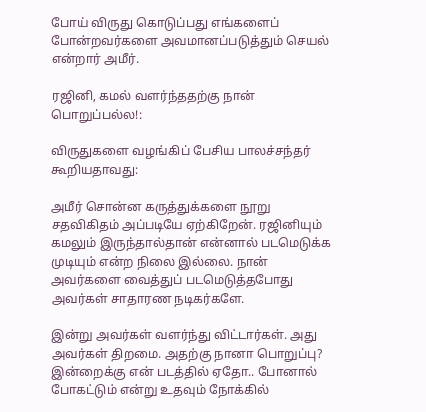போய் விருது கொடுப்பது எங்களைப் போன்றவர்களை அவமானப்படுத்தும் செயல் என்றார் அமீர்.

ரஜினி, கமல் வளர்ந்ததற்கு நான் பொறுப்பல்ல!:

விருதுகளை வழங்கிப் பேசிய பாலச்சந்தர் கூறியதாவது:

அமீர் சொன்ன கருத்துக்களை நூறு சதவிகிதம் அப்படியே ஏற்கிறேன். ரஜினியும் கமலும் இருந்தால்தான் என்னால் படமெடுக்க முடியும் என்ற நிலை இல்லை. நான் அவர்களை வைத்துப் படமெடுத்தபோது அவர்கள் சாதாரண நடிகர்களே.

இன்று அவர்கள் வளர்ந்து விட்டார்கள். அது அவர்கள் திறமை. அதற்கு நானா பொறுப்பு? இன்றைக்கு என் படத்தில் ஏதோ.. போனால் போகட்டும் என்று உதவும் நோக்கில்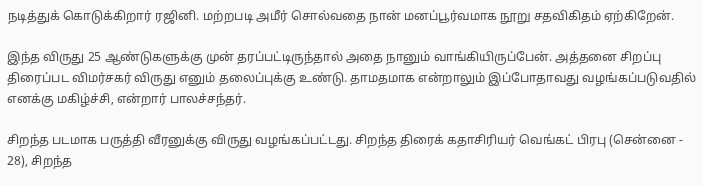நடித்துக் கொடுக்கிறார் ரஜினி. மற்றபடி அமீர் சொல்வதை நான் மனப்பூர்வமாக நூறு சதவிகிதம் ஏற்கிறேன்.

இந்த விருது 25 ஆண்டுகளுக்கு முன் தரப்பட்டிருந்தால் அதை நானும் வாங்கியிருப்பேன். அத்தனை சிறப்பு திரைப்பட விமர்சகர் விருது எனும் தலைப்புக்கு உண்டு. தாமதமாக என்றாலும் இப்போதாவது வழங்கப்படுவதில் எனக்கு மகிழ்ச்சி, என்றார் பாலச்சந்தர்.

சிறந்த படமாக பருத்தி வீரனுக்கு விருது வழங்கப்பட்டது. சிறந்த திரைக் கதாசிரியர் வெங்கட் பிரபு (சென்னை - 28), சிறந்த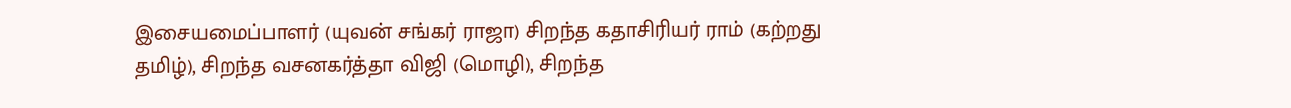இசையமைப்பாளர் (யுவன் சங்கர் ராஜா) சிறந்த கதாசிரியர் ராம் (கற்றது தமிழ்), சிறந்த வசனகர்த்தா விஜி (மொழி), சிறந்த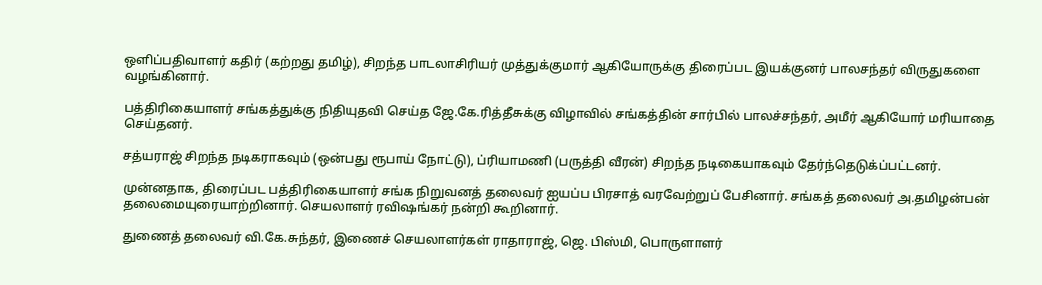ஒளிப்பதிவாளர் கதிர் (கற்றது தமிழ்), சிறந்த பாடலாசிரியர் முத்துக்குமார் ஆகியோருக்கு திரைப்பட இயக்குனர் பாலசந்தர் விருதுகளை வழங்கினார்.

பத்திரிகையாளர் சங்கத்துக்கு நிதியுதவி செய்த ஜே.கே.ரித்தீசுக்கு விழாவில் சங்கத்தின் சார்பில் பாலச்சந்தர், அமீர் ஆகியோர் மரியாதை செய்தனர்.

சத்யராஜ் சிறந்த நடிகராகவும் (ஒன்பது ரூபாய் நோட்டு), ப்ரியாமணி (பருத்தி வீரன்) சிறந்த நடிகையாகவும் தேர்ந்தெடுக்ப்பட்டனர்.

முன்னதாக, திரைப்பட பத்திரிகையாளர் சங்க நிறுவனத் தலைவர் ஐயப்ப பிரசாத் வரவேற்றுப் பேசினார். சங்கத் தலைவர் அ.தமிழன்பன் தலைமையுரையாற்றினார். செயலாளர் ரவிஷங்கர் நன்றி கூறினார்.

துணைத் தலைவர் வி.கே.சுந்தர், இணைச் செயலாளர்கள் ராதாராஜ், ஜெ. பிஸ்மி, பொருளாளர்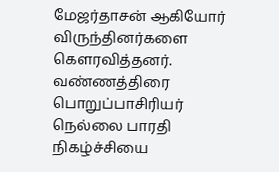மேஜர்தாசன் ஆகியோர் விருந்தினர்களை கெளரவித்தனர். வண்ணத்திரை பொறுப்பாசிரியர் நெல்லை பாரதி நிகழ்ச்சியை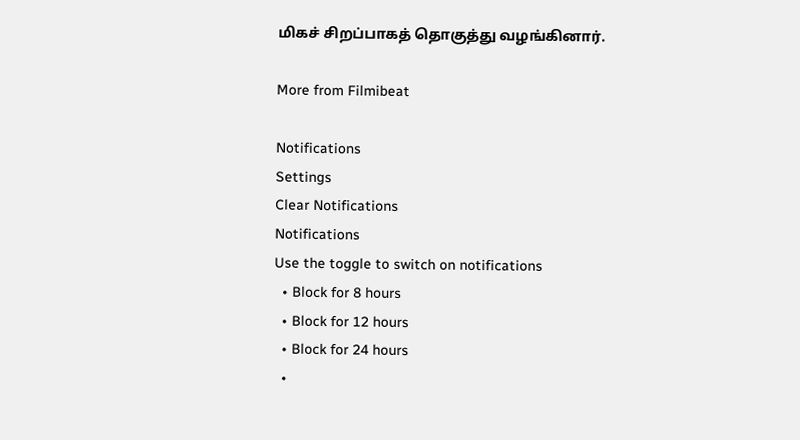மிகச் சிறப்பாகத் தொகுத்து வழங்கினார்.

More from Filmibeat

Notifications
Settings
Clear Notifications
Notifications
Use the toggle to switch on notifications
  • Block for 8 hours
  • Block for 12 hours
  • Block for 24 hours
  •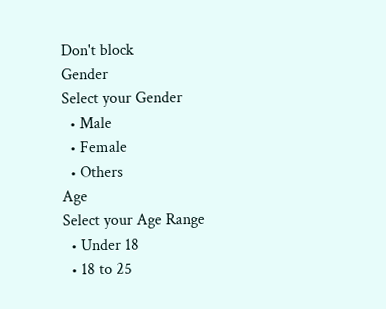Don't block
Gender
Select your Gender
  • Male
  • Female
  • Others
Age
Select your Age Range
  • Under 18
  • 18 to 25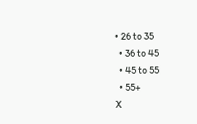• 26 to 35
  • 36 to 45
  • 45 to 55
  • 55+
X